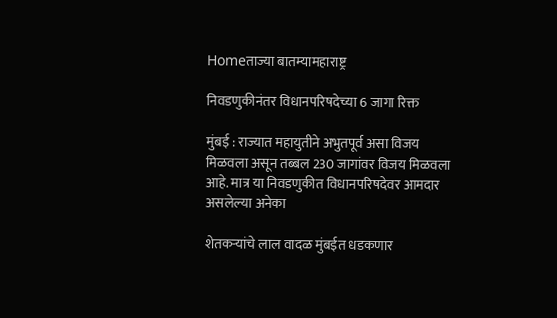Homeताज्या बातम्यामहाराष्ट्र

निवडणुकीनंतर विधानपरिषदेच्या 6 जागा रिक्त

मुंबई : राज्यात महायुतीने अभुतपूर्व असा विजय मिळवला असून तब्बल 230 जागांवर विजय मिळवला आहे. मात्र या निवडणुकीत विधानपरिषदेवर आमदार असलेल्या अनेका

शेतकर्‍यांचे लाल वादळ मुंबईत धडकणार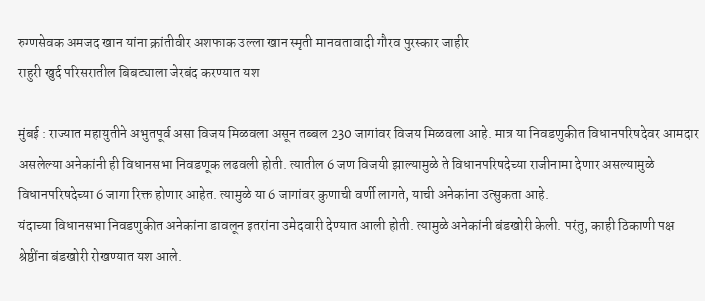रुग्णसेवक अमजद खान यांना क्रांतीवीर अशफाक उल्ला खान स्मृती मानवतावादी गौरव पुरस्कार जाहीर
राहुरी खुर्द परिसरातील बिबट्याला जेरबंद करण्यात यश

मुंबई : राज्यात महायुतीने अभुतपूर्व असा विजय मिळवला असून तब्बल 230 जागांवर विजय मिळवला आहे. मात्र या निवडणुकीत विधानपरिषदेवर आमदार असलेल्या अनेकांनी ही विधानसभा निवडणूक लढवली होती. त्यातील 6 जण विजयी झाल्यामुळे ते विधानपरिषदेच्या राजीनामा देणार असल्यामुळे विधानपरिषदेच्या 6 जागा रिक्त होणार आहेत. त्यामुळे या 6 जागांवर कुणाची वर्णी लागते, याची अनेकांना उत्सुकता आहे.
यंदाच्या विधानसभा निवडणुकीत अनेकांना डावलून इतरांना उमेदवारी देण्यात आली होती. त्यामुळे अनेकांनी बंडखोरी केली. परंतु, काही ठिकाणी पक्ष श्रेष्ठींना बंडखोरी रोखण्यात यश आले.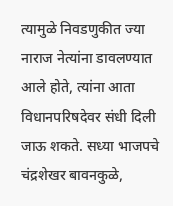त्यामुळे निवडणुकीत ज्या नाराज नेत्यांना डावलण्यात आले होते, त्यांना आता विधानपरिषदेवर संधी दिली जाऊ शकते. सध्या भाजपचे चंद्रशेखर बावनकुळे,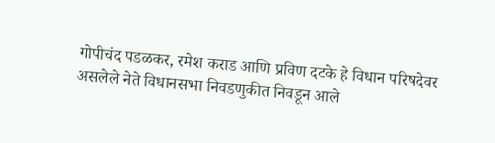गोपीचंद पडळकर, रमेश कराड आणि प्रविण दटके हे विधान परिषदेवर असलेले नेते विधानसभा निवडणुकीत निवडून आले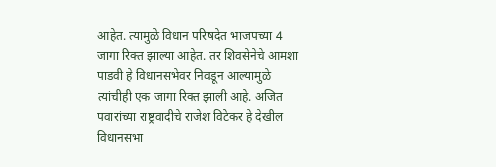आहेत. त्यामुळे विधान परिषदेत भाजपच्या 4 जागा रिक्त झाल्या आहेत. तर शिवसेनेचे आमशा पाडवी हे विधानसभेवर निवडून आल्यामुळे त्यांचीही एक जागा रिक्त झाली आहे. अजित पवारांच्या राष्ट्रवादीचे राजेश विटेकर हे देखील विधानसभा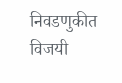निवडणुकीत विजयी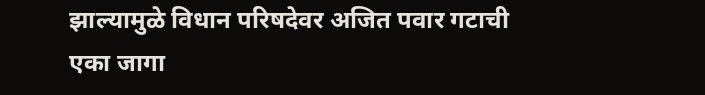झाल्यामुळे विधान परिषदेवर अजित पवार गटाची एका जागा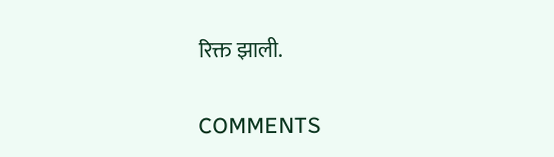रिक्त झाली.

COMMENTS